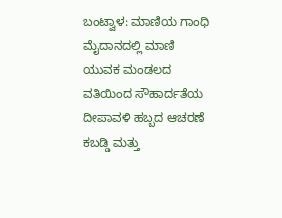ಬಂಟ್ವಾಳ: ಮಾಣಿಯ ಗಾಂಧಿ ಮೈದಾನದಲ್ಲಿ ಮಾಣಿ ಯುವಕ ಮಂಡಲದ ವತಿಯಿಂದ ಸೌಹಾರ್ದತೆಯ ದೀಪಾವಳಿ ಹಬ್ಬದ ಆಚರಣೆ ಕಬಡ್ಡಿ ಮತ್ತು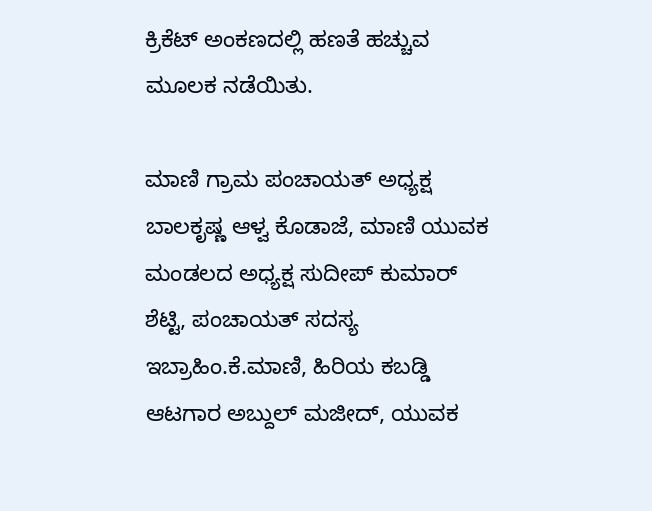ಕ್ರಿಕೆಟ್ ಅಂಕಣದಲ್ಲಿ ಹಣತೆ ಹಚ್ಚುವ ಮೂಲಕ ನಡೆಯಿತು.

ಮಾಣಿ ಗ್ರಾಮ ಪಂಚಾಯತ್ ಅಧ್ಯಕ್ಷ ಬಾಲಕೃಷ್ಣ ಆಳ್ವ ಕೊಡಾಜೆ, ಮಾಣಿ ಯುವಕ ಮಂಡಲದ ಅಧ್ಯಕ್ಷ ಸುದೀಪ್ ಕುಮಾರ್ ಶೆಟ್ಟಿ, ಪಂಚಾಯತ್ ಸದಸ್ಯ ಇಬ್ರಾಹಿಂ.ಕೆ.ಮಾಣಿ, ಹಿರಿಯ ಕಬಡ್ಡಿ ಆಟಗಾರ ಅಬ್ದುಲ್ ಮಜೀದ್, ಯುವಕ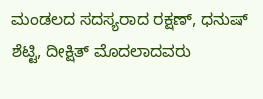ಮಂಡಲದ ಸದಸ್ಯರಾದ ರಕ್ಷಣ್, ಧನುಷ್ ಶೆಟ್ಟಿ, ದೀಕ್ಷಿತ್ ಮೊದಲಾದವರು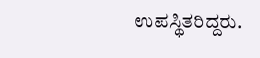ಉಪಸ್ಥಿತರಿದ್ದರು.